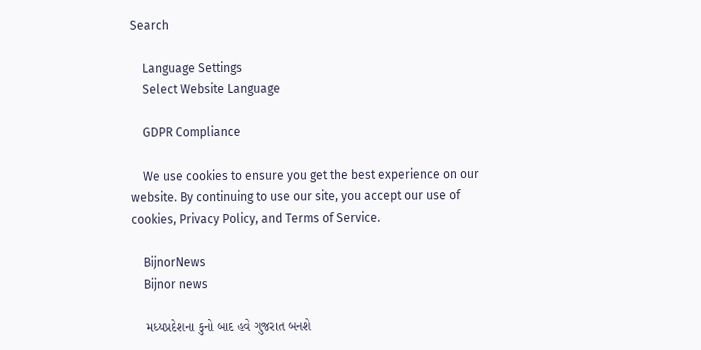Search

    Language Settings
    Select Website Language

    GDPR Compliance

    We use cookies to ensure you get the best experience on our website. By continuing to use our site, you accept our use of cookies, Privacy Policy, and Terms of Service.

    BijnorNews
    Bijnor news

    મધ્યપ્રદેશના કુનો બાદ હવે ગુજરાત બનશે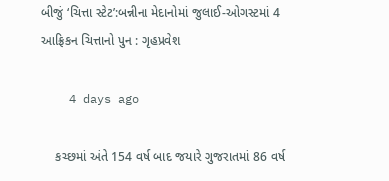બીજું ‘ચિત્તા સ્ટેટ’:બન્નીના મેદાનોમાં જુલાઈ-ઓગસ્ટમાં 4 આફ્રિકન ચિત્તાનો પુન : ગૃહપ્રવેશ

    4 days ago

    કચ્છમાં અંતે 154 વર્ષ બાદ જયારે ગુજરાતમાં 86 વર્ષ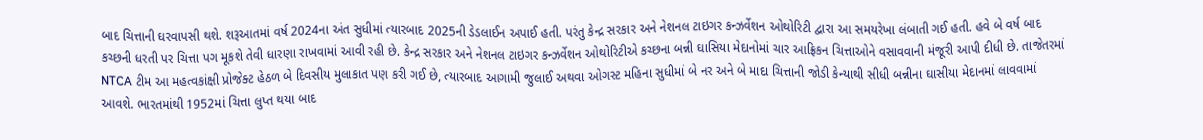બાદ ચિત્તાની ઘરવાપસી થશે. શરૂઆતમાં વર્ષ 2024ના અંત સુધીમાં ત્યારબાદ 2025ની ડેડલાઈન અપાઈ હતી. પરંતુ કેન્દ્ર સરકાર અને નેશનલ ટાઇગર કન્ઝર્વેશન ઓથોરિટી દ્વારા આ સમયરેખા લંબાતી ગઈ હતી. હવે બે વર્ષ બાદ કચ્છની ધરતી પર ચિત્તા પગ મૂકશે તેવી ધારણા રાખવામાં આવી રહી છે. કેન્દ્ર સરકાર અને નેશનલ ટાઇગર કન્ઝર્વેશન ઓથોરિટીએ કચ્છના બન્ની ઘાસિયા મેદાનોમાં ચાર આફ્રિકન ચિત્તાઓને વસાવવાની મંજૂરી આપી દીધી છે. તાજેતરમાં NTCA ટીમ આ મહત્વકાંક્ષી પ્રોજેક્ટ હેઠળ બે દિવસીય મુલાકાત પણ કરી ગઈ છે, ત્યારબાદ આગામી જુલાઈ અથવા ઓગસ્ટ મહિના સુધીમાં બે નર અને બે માદા ચિત્તાની જોડી કેન્યાથી સીધી બન્નીના ઘાસીયા મેદાનમાં લાવવામાં આવશે. ભારતમાંથી 1952માં ચિત્તા લુપ્ત થયા બાદ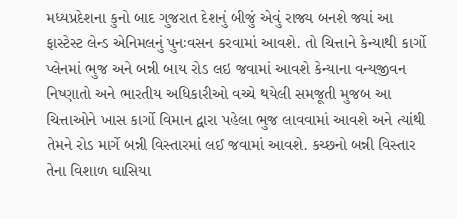મધ્યપ્રદેશના કુનો બાદ ગુજરાત દેશનું બીજું એવું રાજ્ય બનશે જ્યાં આ ફાસ્ટેસ્ટ લેન્ડ એનિમલનું પુનઃવસન કરવામાં આવશે. તો ચિત્તાને કેન્યાથી કાર્ગો પ્લેનમાં ભુજ અને બન્ની બાય રોડ લઇ જવામાં આવશે કેન્યાના વન્યજીવન નિષ્ણાતો અને ભારતીય અધિકારીઓ વચ્ચે થયેલી સમજૂતી મુજબ આ ચિત્તાઓને ખાસ કાર્ગો વિમાન દ્વારા પહેલા ભુજ લાવવામાં આવશે અને ત્યાંથી તેમને રોડ માર્ગે બન્ની વિસ્તારમાં લઈ જવામાં આવશે. કચ્છનો બન્ની વિસ્તાર તેના વિશાળ ઘાસિયા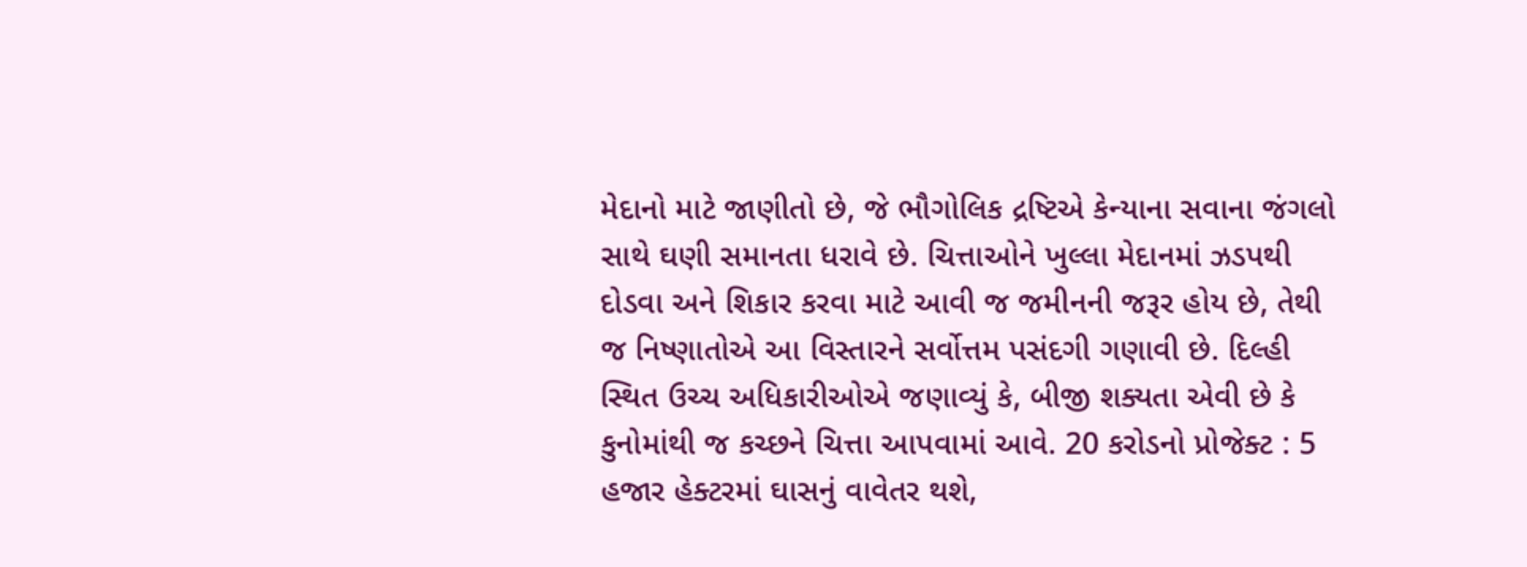મેદાનો માટે જાણીતો છે, જે ભૌગોલિક દ્રષ્ટિએ કેન્યાના સવાના જંગલો સાથે ઘણી સમાનતા ધરાવે છે. ચિત્તાઓને ખુલ્લા મેદાનમાં ઝડપથી દોડવા અને શિકાર કરવા માટે આવી જ જમીનની જરૂર હોય છે, તેથી જ નિષ્ણાતોએ આ વિસ્તારને સર્વોત્તમ પસંદગી ગણાવી છે. દિલ્હી સ્થિત ઉચ્ચ અધિકારીઓએ જણાવ્યું કે, બીજી શક્યતા એવી છે કે કુનોમાંથી જ કચ્છને ચિત્તા આપવામાં આવે. 20 કરોડનો પ્રોજેક્ટ : 5 હજાર હેક્ટરમાં ઘાસનું વાવેતર થશે,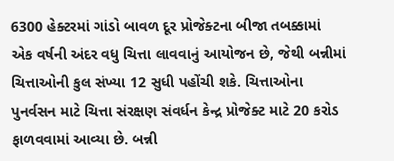6300 હેક્ટરમાં ગાંડો બાવળ દૂર પ્રોજેક્ટના બીજા તબક્કામાં એક વર્ષની અંદર વધુ ચિત્તા લાવવાનું આયોજન છે, જેથી બન્નીમાં ચિત્તાઓની કુલ સંખ્યા 12 સુધી પહોંચી શકે. ચિત્તાઓના પુનર્વસન માટે ચિત્તા સંરક્ષણ સંવર્ધન કેન્દ્ર પ્રોજેક્ટ માટે 20 કરોડ ફાળવવામાં આવ્યા છે. બન્ની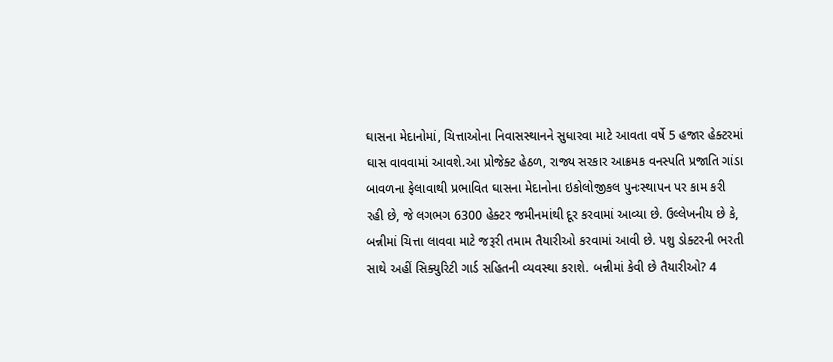ઘાસના મેદાનોમાં, ચિત્તાઓના નિવાસસ્થાનને સુધારવા માટે આવતા વર્ષે 5 હજાર હેક્ટરમાં ઘાસ વાવવામાં આવશે.આ પ્રોજેક્ટ હેઠળ, રાજ્ય સરકાર આક્રમક વનસ્પતિ પ્રજાતિ ગાંડા બાવળના ફેલાવાથી પ્રભાવિત ઘાસના મેદાનોના ઇકોલોજીકલ પુનઃસ્થાપન પર કામ કરી રહી છે, જે લગભગ 6300 હેક્ટર જમીનમાંથી દૂર કરવામાં આવ્યા છે. ઉલ્લેખનીય છે કે, બન્નીમાં ચિત્તા લાવવા માટે જરૂરી તમામ તૈયારીઓ કરવામાં આવી છે. પશુ ડોક્ટરની ભરતી સાથે અહીં સિક્યુરિટી ગાર્ડ સહિતની વ્યવસ્થા કરાશે. બન્નીમાં કેવી છે તૈયારીઓ? 4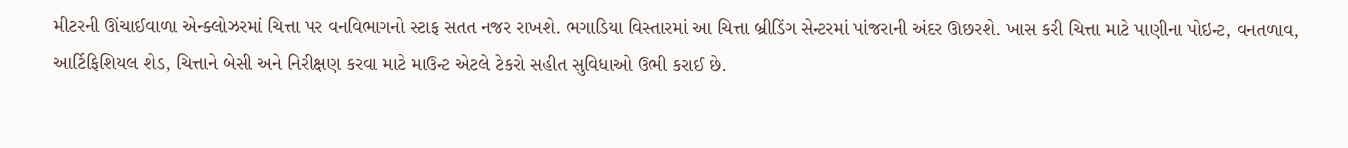મીટરની ઊંચાઈવાળા એન્ક્લોઝરમાં ચિત્તા પર વનવિભાગનો સ્ટાફ સતત નજર રાખશે. ભગાડિયા વિસ્તારમાં આ ચિત્તા બ્રીડિંગ સેન્ટરમાં પાંજરાની અંદર ઊછરશે. ખાસ કરી ચિત્તા માટે પાણીના પોઇન્ટ, વનતળાવ, આર્ટિફિશિયલ શેડ, ચિત્તાને બેસી અને નિરીક્ષણ કરવા માટે માઉન્ટ એટલે ટેકરો સહીત સુવિધાઓ ઉભી કરાઈ છે.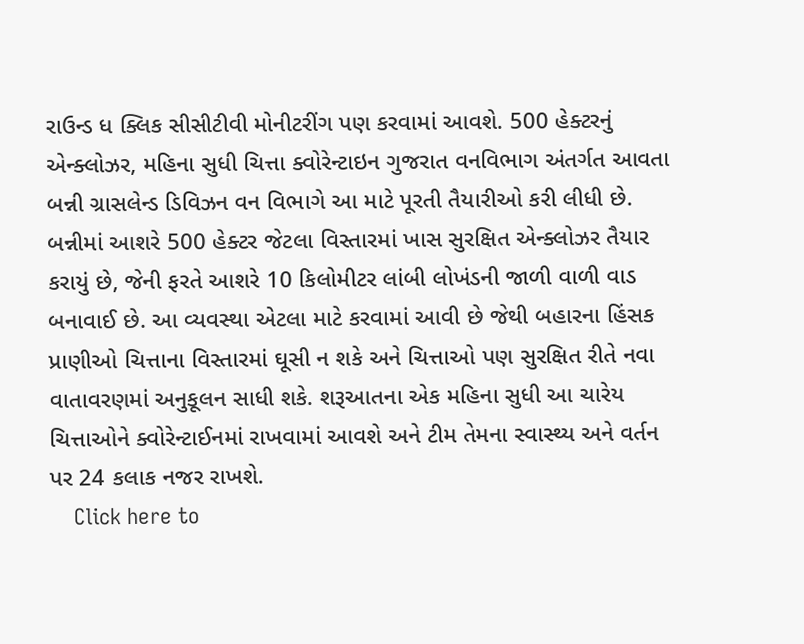રાઉન્ડ ધ ક્લિક સીસીટીવી મોનીટરીંગ પણ કરવામાં આવશે. 500 હેક્ટરનું એન્ક્લોઝર, મહિના સુધી ચિત્તા ક્વોરેન્ટાઇન ગુજરાત વનવિભાગ અંતર્ગત આવતા બન્ની ગ્રાસલેન્ડ ડિવિઝન વન વિભાગે આ માટે પૂરતી તૈયારીઓ કરી લીધી છે. બન્નીમાં આશરે 500 હેક્ટર જેટલા વિસ્તારમાં ખાસ સુરક્ષિત એન્ક્લોઝર તૈયાર કરાયું છે, જેની ફરતે આશરે 10 કિલોમીટર લાંબી લોખંડની જાળી વાળી વાડ બનાવાઈ છે. આ વ્યવસ્થા એટલા માટે કરવામાં આવી છે જેથી બહારના હિંસક પ્રાણીઓ ચિત્તાના વિસ્તારમાં ઘૂસી ન શકે અને ચિત્તાઓ પણ સુરક્ષિત રીતે નવા વાતાવરણમાં અનુકૂલન સાધી શકે. શરૂઆતના એક મહિના સુધી આ ચારેય ચિત્તાઓને ક્વોરેન્ટાઈનમાં રાખવામાં આવશે અને ટીમ તેમના સ્વાસ્થ્ય અને વર્તન પર 24 કલાક નજર રાખશે.
    Click here to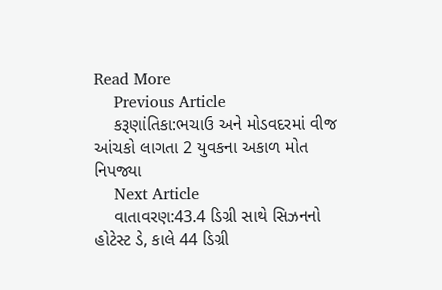Read More
    Previous Article
    કરૂણાંતિકા:ભચાઉ અને મોડવદરમાં વીજ આંચકો લાગતા 2 યુવકના અકાળ મોત નિપજ્યા
    Next Article
    વાતાવરણ:43.4 ડિગ્રી સાથે સિઝનનો હોટેસ્ટ ડે, કાલે 44 ડિગ્રી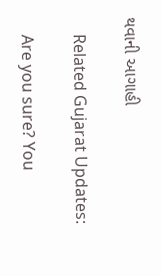થવાની આગાહી

    Related Gujarat Updates:

    Are you sure? You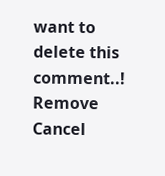want to delete this comment..! Remove Cancel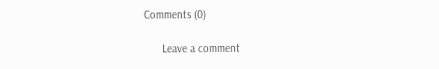Comments (0)

      Leave a comment